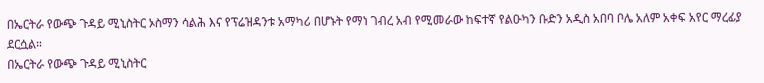በኤርትራ የውጭ ጉዳይ ሚኒስትር ኦስማን ሳልሕ እና የፕሬዝዳንቱ አማካሪ በሆኑት የማነ ገብረ አብ የሚመራው ከፍተኛ የልዑካን ቡድን አዲስ አበባ ቦሌ አለም አቀፍ አየር ማረፊያ ደርሷል።
በኤርትራ የውጭ ጉዳይ ሚኒስትር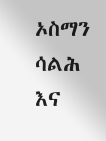ኦስማን ሳልሕ እና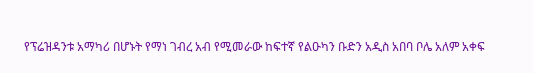የፕሬዝዳንቱ አማካሪ በሆኑት የማነ ገብረ አብ የሚመራው ከፍተኛ የልዑካን ቡድን አዲስ አበባ ቦሌ አለም አቀፍ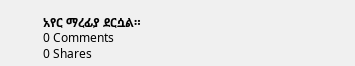አየር ማረፊያ ደርሷል።
0 Comments
0 Shares